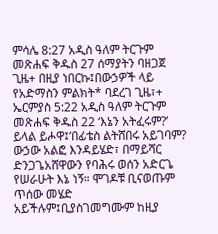ምሳሌ 8:27 አዲስ ዓለም ትርጉም መጽሐፍ ቅዱስ 27 ሰማያትን ባዘጋጀ ጊዜ+ በዚያ ነበርኩ፤በውኃዎች ላይ የአድማስን ምልክት* ባደረገ ጊዜ፣+ ኤርምያስ 5:22 አዲስ ዓለም ትርጉም መጽሐፍ ቅዱስ 22 ‘እኔን አትፈሩም?’ ይላል ይሖዋ፤‘በፊቴስ ልትሸበሩ አይገባም? ውኃው አልፎ እንዳይሄድ፣ በማይሻር ድንጋጌአሸዋውን የባሕሩ ወሰን አድርጌ የሠራሁት እኔ ነኝ። ሞገዶቹ ቢናወጡም ጥሰው መሄድ አይችሉም፤ቢያስገመግሙም ከዚያ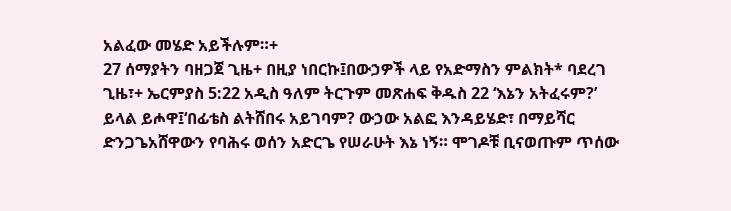አልፈው መሄድ አይችሉም።+
27 ሰማያትን ባዘጋጀ ጊዜ+ በዚያ ነበርኩ፤በውኃዎች ላይ የአድማስን ምልክት* ባደረገ ጊዜ፣+ ኤርምያስ 5:22 አዲስ ዓለም ትርጉም መጽሐፍ ቅዱስ 22 ‘እኔን አትፈሩም?’ ይላል ይሖዋ፤‘በፊቴስ ልትሸበሩ አይገባም? ውኃው አልፎ እንዳይሄድ፣ በማይሻር ድንጋጌአሸዋውን የባሕሩ ወሰን አድርጌ የሠራሁት እኔ ነኝ። ሞገዶቹ ቢናወጡም ጥሰው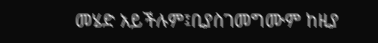መሄድ አይችሉም፤ቢያስገመግሙም ከዚያ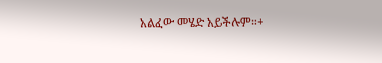አልፈው መሄድ አይችሉም።+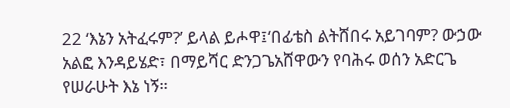22 ‘እኔን አትፈሩም?’ ይላል ይሖዋ፤‘በፊቴስ ልትሸበሩ አይገባም? ውኃው አልፎ እንዳይሄድ፣ በማይሻር ድንጋጌአሸዋውን የባሕሩ ወሰን አድርጌ የሠራሁት እኔ ነኝ።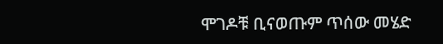ሞገዶቹ ቢናወጡም ጥሰው መሄድ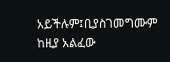አይችሉም፤ቢያስገመግሙም ከዚያ አልፈው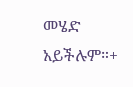መሄድ አይችሉም።+